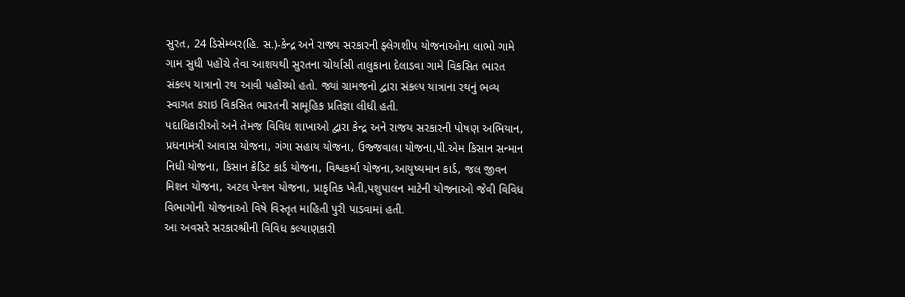સુરત, 24 ડિસેમ્બર(હિ. સ.)-કેન્દ્ર અને રાજ્ય સરકારની ફ્લેગશીપ યોજનાઓના લાભો ગામે ગામ સુધી પહોંચે તેવા આશયથી સુરતના ચોર્યાસી તાલુકાના દેલાડવા ગામે વિકસિત ભારત સંકલ્પ યાત્રાનો રથ આવી પહોંચ્યો હતો. જ્યાં ગ્રામજનો દ્વારા સંકલ્પ યાત્રાના રથનું ભવ્ય સ્વાગત કરાઇ વિકસિત ભારતની સામૂહિક પ્રતિજ્ઞા લીધી હતી.
પદાધિકારીઓ અને તેમજ વિવિધ શાખાઓ દ્વારા કેન્દ્ર અને રાજય સરકારની પોષણ અભિયાન, પ્રધનામંત્રી આવાસ યોજના, ગંગા સહાય યોજના, ઉજ્જવાલા યોજના,પી.એમ કિસાન સન્માન નિધી યોજના, કિસાન ક્રેડિટ કાર્ડ યોજના, વિશ્વકર્મા યોજના,આયુષ્યમાન કાર્ડ, જલ જીવન મિશન યોજના, અટલ પેન્શન યોજના, પ્રાકૃતિક ખેતી,પશુપાલન માટેની યોજનાઓ જેવી વિવિધ વિભાગોની યોજનાઓ વિષે વિસ્તૃત માહિતી પુરી પાડવામાં હતી.
આ અવસરે સરકારશ્રીની વિવિધ કલ્યાણકારી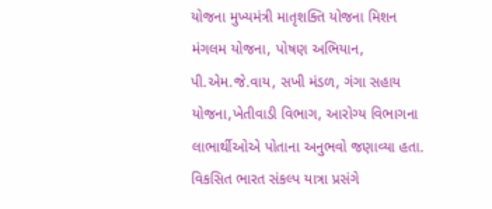યોજના મુખ્યમંત્રી માતૃશક્તિ યોજના મિશન મંગલમ યોજના, પોષણ અભિયાન, પી.એમ.જે.વાય, સખી મંડળ, ગંગા સહાય યોજના,ખેતીવાડી વિભાગ, આરોગ્ય વિભાગના લાભાર્થીઓએ પોતાના અનુભવો જણાવ્યા હતા.
વિકસિત ભારત સંકલ્પ યાત્રા પ્રસંગે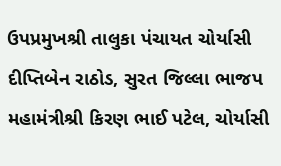ઉપપ્રમુખશ્રી તાલુકા પંચાયત ચોર્યાસી દીપ્તિબેન રાઠોડ, સુરત જિલ્લા ભાજપ મહામંત્રીશ્રી કિરણ ભાઈ પટેલ, ચોર્યાસી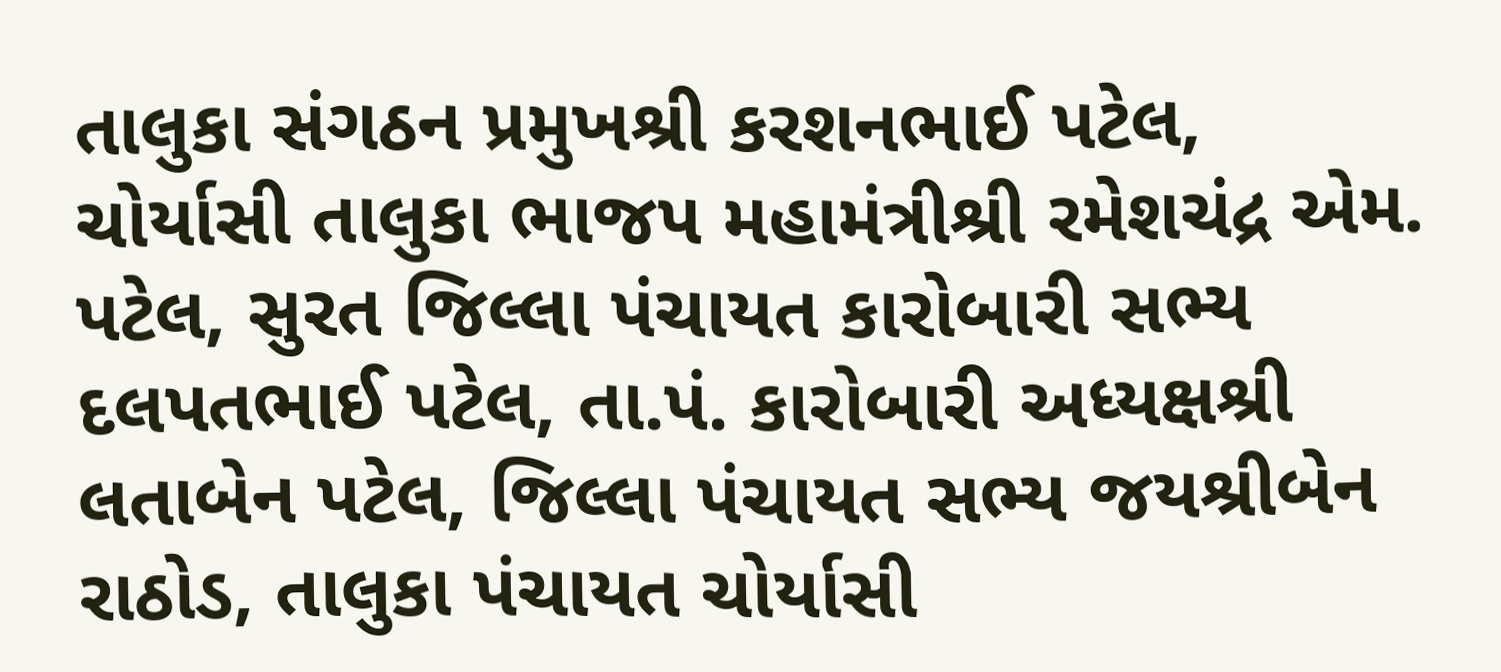તાલુકા સંગઠન પ્રમુખશ્રી કરશનભાઈ પટેલ, ચોર્યાસી તાલુકા ભાજપ મહામંત્રીશ્રી રમેશચંદ્ર એમ. પટેલ, સુરત જિલ્લા પંચાયત કારોબારી સભ્ય દલપતભાઈ પટેલ, તા.પં. કારોબારી અધ્યક્ષશ્રી લતાબેન પટેલ, જિલ્લા પંચાયત સભ્ય જયશ્રીબેન રાઠોડ, તાલુકા પંચાયત ચોર્યાસી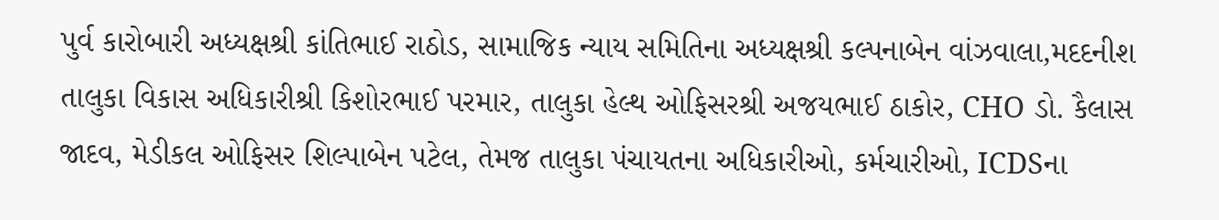પુર્વ કારોબારી અધ્યક્ષશ્રી કાંતિભાઈ રાઠોડ, સામાજિક ન્યાય સમિતિના અધ્યક્ષશ્રી કલ્પનાબેન વાંઝવાલા,મદદનીશ તાલુકા વિકાસ અધિકારીશ્રી કિશોરભાઈ પરમાર, તાલુકા હેલ્થ ઓફિસરશ્રી અજયભાઈ ઠાકોર, CHO ડો. કૈલાસ જાદવ, મેડીકલ ઓફિસર શિલ્પાબેન પટેલ, તેમજ તાલુકા પંચાયતના અધિકારીઓ, કર્મચારીઓ, ICDSના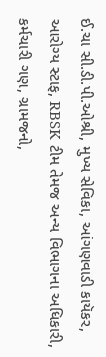ઈ.ચા સી.ડી.પી.ઓશ્રી, મુખ્ય સેવિકા, આંગણવાડી કાયૅકર, આરોગ્ય સ્ટાફ, RBSK ટીમ તેમજ અન્ય વિભાગના અધિકારી, કર્મચારી ગણ, ગ્રામજનો,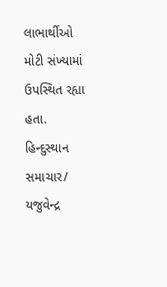લાભાર્થીઓ મોટી સંખ્યામાં ઉપસ્થિત રહ્યા હતા.
હિન્દુસ્થાન સમાચાર/ યજુવેન્દ્ર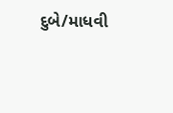દુબે/માધવી